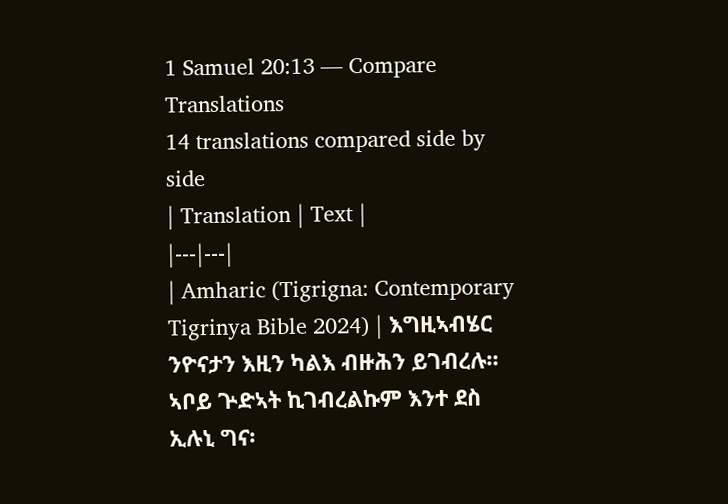1 Samuel 20:13 — Compare Translations
14 translations compared side by side
| Translation | Text |
|---|---|
| Amharic (Tigrigna: Contemporary Tigrinya Bible 2024) | እግዚኣብሄር ንዮናታን እዚን ካልእ ብዙሕን ይገብረሉ። ኣቦይ ጕድኣት ኪገብረልኩም እንተ ደስ ኢሉኒ ግና፡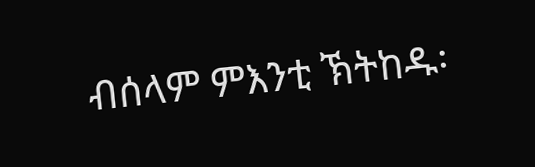ብሰላም ምእንቲ ኽትከዱ፡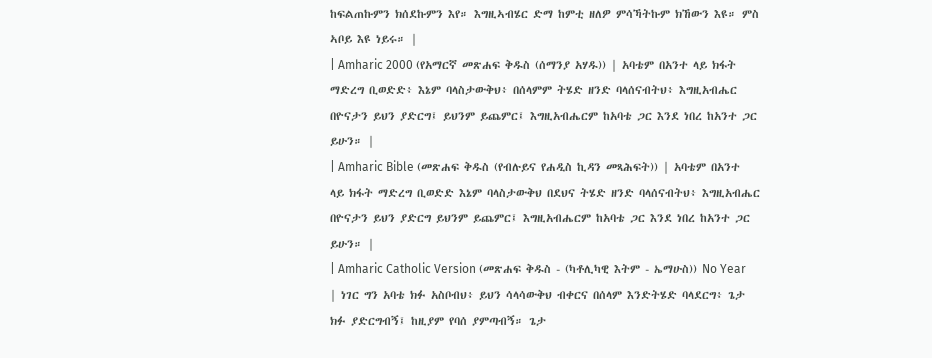ከፍልጠኩምን ክሰደኩምን እየ። እግዚኣብሄር ድማ ከምቲ ዘለዎ ምሳኻትኩም ክኸውን እዩ። ምስ ኣቦይ እዩ ነይሩ። |
| Amharic 2000 (የአማርኛ መጽሐፍ ቅዱስ (ሰማንያ አሃዱ)) | አባቴም በአንተ ላይ ክፋት ማድረግ ቢወድድ፥ እኔም ባላስታውቅህ፥ በሰላምም ትሄድ ዘንድ ባላሰናብትህ፥ እግዚአብሔር በዮናታን ይህን ያድርግ፤ ይህንም ይጨምር፤ እግዚአብሔርም ከአባቴ ጋር እንደ ነበረ ከአንተ ጋር ይሁን። |
| Amharic Bible (መጽሐፍ ቅዱስ (የብሉይና የሐዲስ ኪዳን መጻሕፍት)) | አባቴም በአንተ ላይ ክፋት ማድረግ ቢወድድ እኔም ባላስታውቅህ በደህና ትሄድ ዘንድ ባላሰናብትህ፥ እግዚአብሔር በዮናታን ይህን ያድርግ ይህንም ይጨምር፤ እግዚአብሔርም ከአባቴ ጋር እንደ ነበረ ከአንተ ጋር ይሁን። |
| Amharic Catholic Version (መጽሐፍ ቅዱስ - (ካቶሊካዊ እትም - ኤማሁስ)) No Year | ነገር ግን አባቴ ክፉ አስቦብህ፥ ይህን ሳላሳውቅህ ብቀርና በሰላም እንድትሄድ ባላደርግ፥ ጌታ ክፉ ያድርግብኝ፤ ከዚያም የባሰ ያምጣብኝ። ጌታ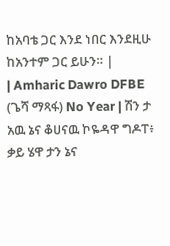ከአባቴ ጋር እንደ ነበር እንደዚሁ ከአንተም ጋር ይሁን። |
| Amharic Dawro DFBE (ጌሻ ማጻፋ) No Year | ሽን ታ አዉ ኔና ቆሀናዉ ኮዬዳዋ ግዶፐ፥ ቃይ ሄዋ ታን ኔና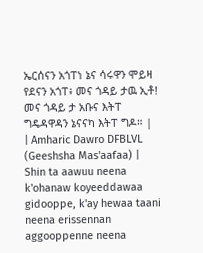ኤርሰናን አጎፐነ ኔና ሳሩዋን ሞይዛ የደናን አጎፐ፥ መና ጎዳይ ታዉ ኢቶ! መና ጎዳይ ታ አቡና እትፐ ግዴዳዋዳን ኔናናካ እትፐ ግዶ። |
| Amharic Dawro DFBLVL (Geeshsha Mas'aafaa) | Shin ta aawuu neena k'ohanaw koyeeddawaa gidooppe, k'ay hewaa taani neena erissennan aggooppenne neena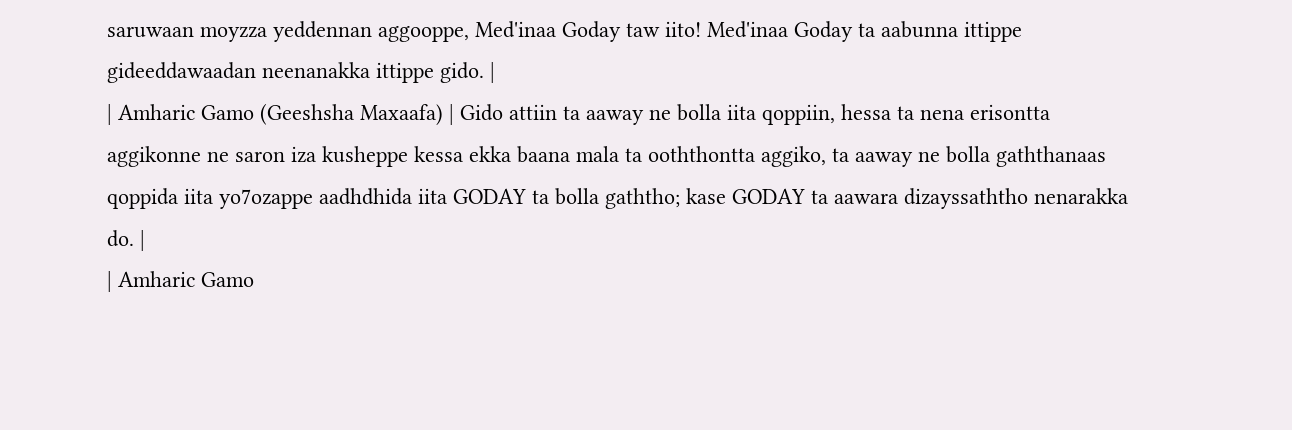saruwaan moyzza yeddennan aggooppe, Med'inaa Goday taw iito! Med'inaa Goday ta aabunna ittippe gideeddawaadan neenanakka ittippe gido. |
| Amharic Gamo (Geeshsha Maxaafa) | Gido attiin ta aaway ne bolla iita qoppiin, hessa ta nena erisontta aggikonne ne saron iza kusheppe kessa ekka baana mala ta ooththontta aggiko, ta aaway ne bolla gaththanaas qoppida iita yo7ozappe aadhdhida iita GODAY ta bolla gaththo; kase GODAY ta aawara dizayssaththo nenarakka do. |
| Amharic Gamo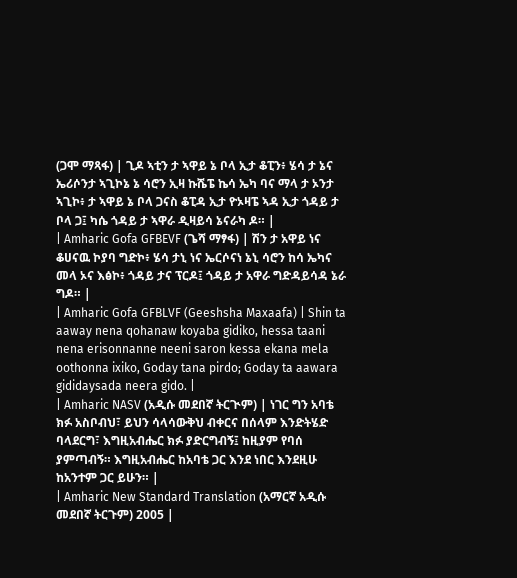(ጋሞ ማጻፋ) | ጊዶ ኣቲን ታ ኣዋይ ኔ ቦላ ኢታ ቆፒን፥ ሄሳ ታ ኔና ኤሪሶንታ ኣጊኮኔ ኔ ሳሮን ኢዛ ኩሼፔ ኬሳ ኤካ ባና ማላ ታ ኦንታ ኣጊኮ፥ ታ ኣዋይ ኔ ቦላ ጋናስ ቆፒዳ ኢታ ዮኦዛፔ ኣዳ ኢታ ጎዳይ ታ ቦላ ጋ፤ ካሴ ጎዳይ ታ ኣዋራ ዲዛይሳ ኔናራካ ዶ። |
| Amharic Gofa GFBEVF (ጌሻ ማፃፋ) | ሽን ታ አዋይ ነና ቆሀናዉ ኮያባ ግድኮ፥ ሄሳ ታኒ ነና ኤርሶናነ ኔኒ ሳሮን ከሳ ኤካና መላ ኦና እፅኮ፥ ጎዳይ ታና ፕርዶ፤ ጎዳይ ታ አዋራ ግድዳይሳዳ ኔራ ግዶ። |
| Amharic Gofa GFBLVF (Geeshsha Maxaafa) | Shin ta aaway nena qohanaw koyaba gidiko, hessa taani nena erisonnanne neeni saron kessa ekana mela oothonna ixiko, Goday tana pirdo; Goday ta aawara gididaysada neera gido. |
| Amharic NASV (አዲሱ መደበኛ ትርጒም) | ነገር ግን አባቴ ክፉ አስቦብህ፣ ይህን ሳላሳውቅህ ብቀርና በሰላም እንድትሄድ ባላደርግ፣ እግዚአብሔር ክፉ ያድርግብኝ፤ ከዚያም የባሰ ያምጣብኝ። እግዚአብሔር ከአባቴ ጋር እንደ ነበር እንደዚሁ ከአንተም ጋር ይሁን። |
| Amharic New Standard Translation (አማርኛ አዲሱ መደበኛ ትርጉም) 2005 |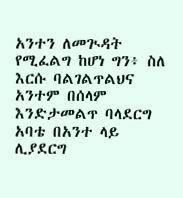አንተን ለመጒዳት የሚፈልግ ከሆነ ግን፥ ስለ እርሱ ባልገልጥልህና አንተም በሰላም እንድታመልጥ ባላደርግ አባቴ በአንተ ላይ ሊያደርግ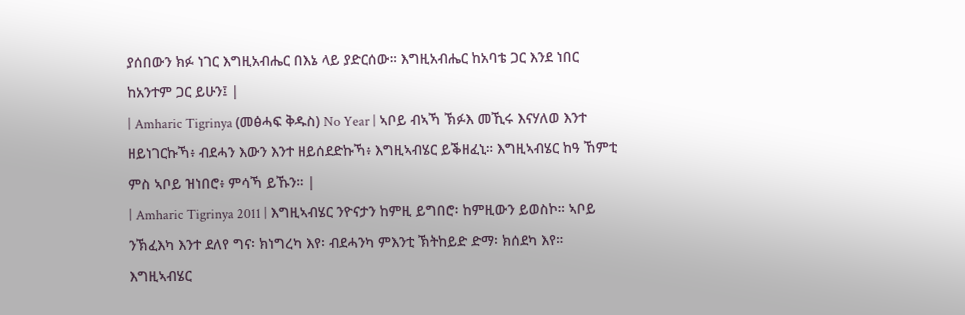ያሰበውን ክፉ ነገር እግዚአብሔር በእኔ ላይ ያድርሰው። እግዚአብሔር ከአባቴ ጋር እንደ ነበር ከአንተም ጋር ይሁን፤ |
| Amharic Tigrinya (መፅሓፍ ቅዱስ) No Year | ኣቦይ ብኣኻ ኽፉእ መኺሩ እናሃለወ እንተ ዘይነገርኩኻ፥ ብደሓን እውን እንተ ዘይሰደድኩኻ፥ እግዚኣብሄር ይቕዘፈኒ። እግዚኣብሄር ከዓ ኸምቲ ምስ ኣቦይ ዝነበሮ፥ ምሳኻ ይኹን። |
| Amharic Tigrinya 2011 | እግዚኣብሄር ንዮናታን ከምዚ ይግበሮ፡ ከምዚውን ይወስኮ። ኣቦይ ንኽፈእካ እንተ ደለየ ግና፡ ክነግረካ እየ፡ ብደሓንካ ምእንቲ ኽትከይድ ድማ፡ ክሰደካ እየ። እግዚኣብሄር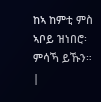ከኣ ከምቲ ምስ ኣቦይ ዝነበሮ፡ ምሳኻ ይኹን። |